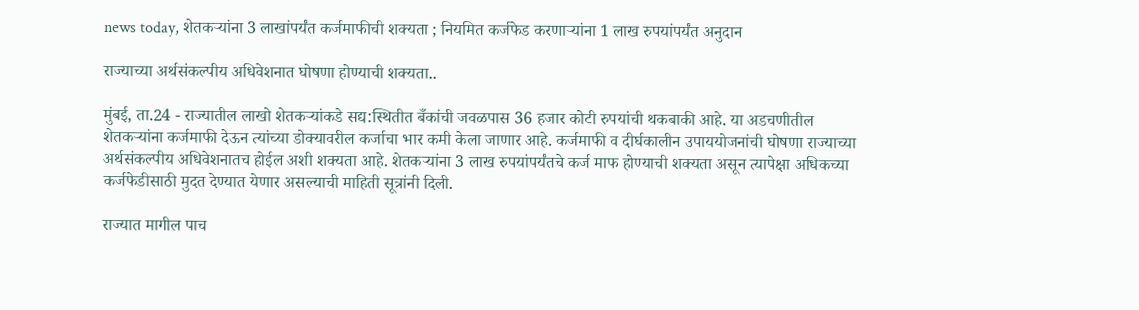news today, शेतकऱ्यांना 3 लाखांपर्यंत कर्जमाफीची शक्यता ; नियमित कर्जफेड करणाऱ्यांना 1 लाख रुपयांपर्यंत अनुदान

राज्याच्या अर्थसंकल्पीय अधिवेशनात घोषणा होण्याची शक्यता..

मुंबई, ता.24 - राज्यातील लाखो शेतकऱ्यांकडे सद्य:स्थितीत बँकांची जवळपास 36 हजार कोटी रुपयांची थकबाकी आहे. या अडचणीतील शेतकऱ्यांना कर्जमाफी देऊन त्यांच्या डोक्यावरील कर्जाचा भार कमी केला जाणार आहे. कर्जमाफी व दीर्घकालीन उपाययोजनांची घोषणा राज्याच्या अर्थसंकल्पीय अधिवेशनातच होईल अशी शक्यता आहे. शेतकऱ्यांना 3 लाख रुपयांपर्यंतचे कर्ज माफ होण्याची शक्यता असून त्यापेक्षा अधिकच्या कर्जफेडीसाठी मुदत देण्यात येणार असल्याची माहिती सूत्रांनी दिली.

राज्यात मागील पाच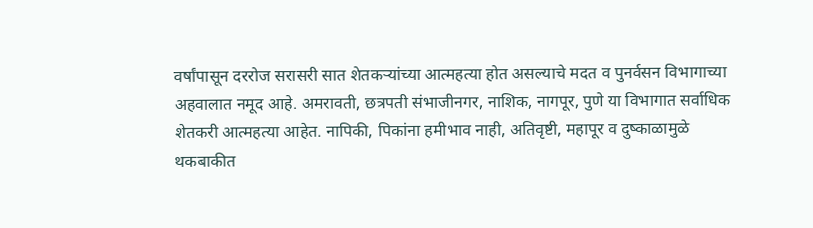वर्षांपासून दररोज सरासरी सात शेतकऱ्यांच्या आत्महत्या होत असल्याचे मदत व पुनर्वसन विभागाच्या अहवालात नमूद आहे. अमरावती, छत्रपती संभाजीनगर, नाशिक, नागपूर, पुणे या विभागात सर्वाधिक शेतकरी आत्महत्या आहेत. नापिकी, पिकांना हमीभाव नाही, अतिवृष्टी, महापूर व दुष्काळामुळे थकबाकीत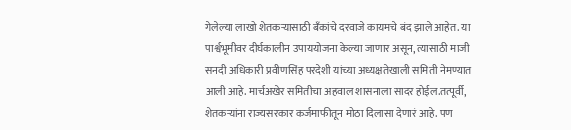गेलेल्या लाखो शेतकऱ्यासाठी बँकांचे दरवाजे कायमचे बंद झाले आहेत. या पार्श्वभूमीवर दीर्घकालीन उपाययोजना केल्या जाणार असून, त्यासाठी माजी सनदी अधिकारी प्रवीणसिंह परदेशी यांच्या अध्यक्षतेखाली समिती नेमण्यात आली आहे. मार्चअखेर समितीचा अहवाल शासनाला सादर होईल.तत्पूर्वी, शेतकऱ्यांना राज्यसरकार कर्जमाफीतून मोठा दिलासा देणारं आहे. पण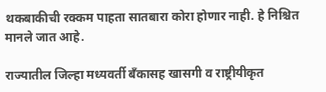थकबाकीची रक्कम पाहता सातबारा कोरा होणार नाही. हे निश्चित मानले जात आहे.

राज्यातील जिल्हा मध्यवर्ती बँकासह खासगी व राष्ट्रीयीकृत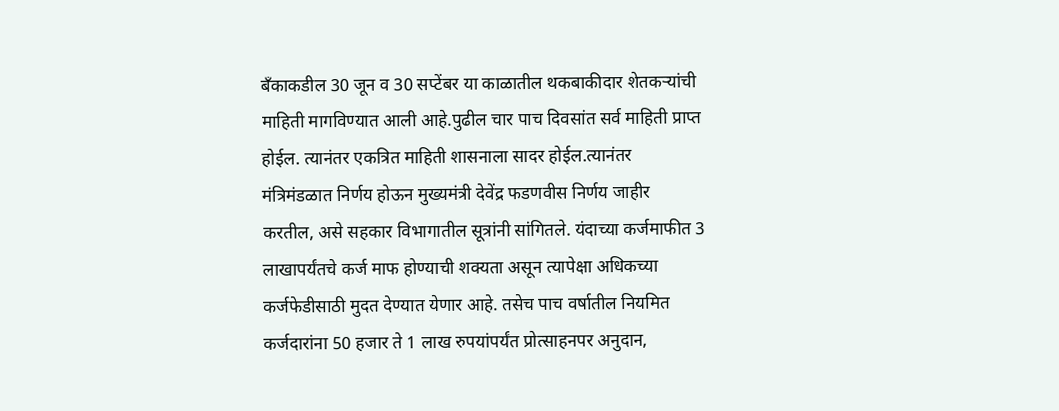बँकाकडील 30 जून व 30 सप्टेंबर या काळातील थकबाकीदार शेतकऱ्यांची माहिती मागविण्यात आली आहे.पुढील चार पाच दिवसांत सर्व माहिती प्राप्त होईल. त्यानंतर एकत्रित माहिती शासनाला सादर होईल.त्यानंतर मंत्रिमंडळात निर्णय होऊन मुख्यमंत्री देवेंद्र फडणवीस निर्णय जाहीर करतील, असे सहकार विभागातील सूत्रांनी सांगितले. यंदाच्या कर्जमाफीत 3 लाखापर्यंतचे कर्ज माफ होण्याची शक्यता असून त्यापेक्षा अधिकच्या कर्जफेडीसाठी मुदत देण्यात येणार आहे. तसेच पाच वर्षातील नियमित कर्जदारांना 50 हजार ते 1 लाख रुपयांपर्यंत प्रोत्साहनपर अनुदान,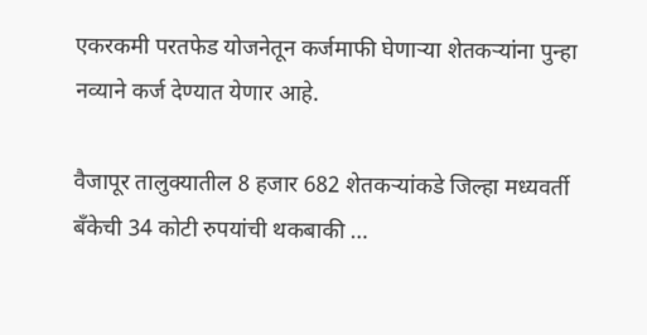एकरकमी परतफेड योजनेतून कर्जमाफी घेणाऱ्या शेतकऱ्यांना पुन्हा नव्याने कर्ज देण्यात येणार आहे.

वैजापूर तालुक्यातील 8 हजार 682 शेतकऱ्यांकडे जिल्हा मध्यवर्ती बँकेची 34 कोटी रुपयांची थकबाकी ...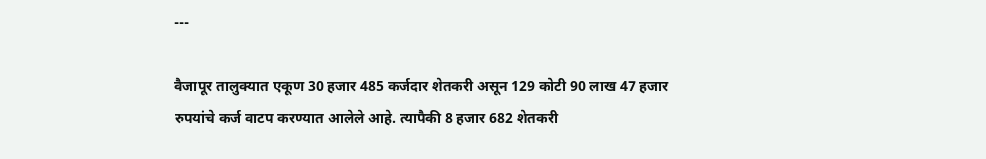---

वैजापूर तालुक्यात एकूण 30 हजार 485 कर्जदार शेतकरी असून 129 कोटी 90 लाख 47 हजार रुपयांचे कर्ज वाटप करण्यात आलेले आहे. त्यापैकी 8 हजार 682 शेतकरी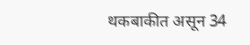थकबाकीत असून 34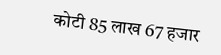कोटी 85 लाख 67 हजार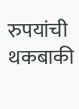रुपयांची थकबाकी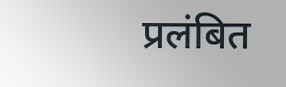प्रलंबित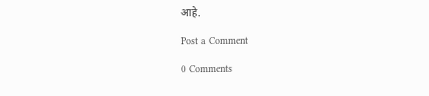आहे.

Post a Comment

0 Comments